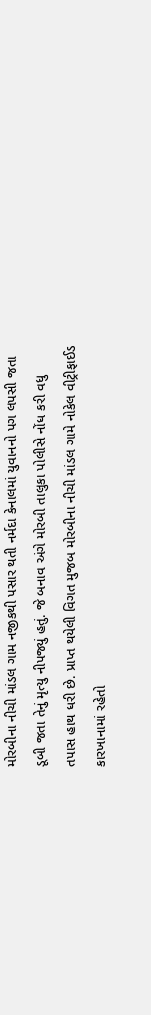મોરબીના નીચી માંડલ ગામ નજીકથી પસાર થતી નર્મદા કેનાલમાં યુવાનનો પગ લપસી જતા ડૂબી જતા તેનું મૃત્યુ નીપજ્યું હતું. જે બનાવ અંગે મોરબી તાલુકા પોલીસે નોંધ કરી વધુ તપાસ હાથ ધરી છે. પ્રાપ્ત થયેલી વિગત મુજબ મોરબીના નીચી માંડલ ગામે નોકેલ વીટ્રીફાઈડ કારખાનામાં રહેતો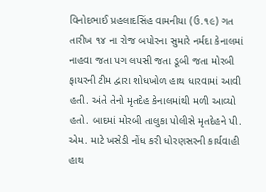વિનોદભાઈ પ્રહલાદસિંહ વામનીયા (ઉ.૧૯) ગત તારીખ ૧૪ ના રોજ બપોરના સુમારે નર્મદા કેનાલમાં નાહવા જતા પગ લપસી જતા ડૂબી જતા મોરબી ફાયરની ટીમ દ્વારા શોધખોળ હાથ ધારવામાં આવી હતી. અંતે તેનો મૃતદેહ કેનાલમાંથી મળી આવ્યો હતો. બાદમાં મોરબી તાલુકા પોલીસે મૃતદેહને પી. એમ. માટે ખસેડી નોંધ કરી ધોરણસરની કાર્યવાહી હાથ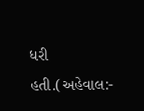ધરી હતી.(અહેવાલ:-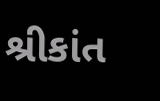શ્રીકાંત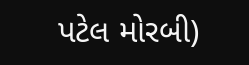પટેલ મોરબી)